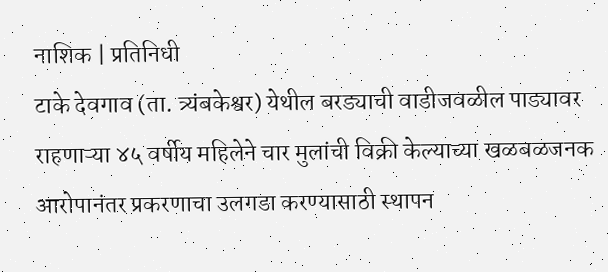नाशिक | प्रतिनिधी
टाके देवगाव (ता. त्र्यंबकेश्वर) येथील बरड्याची वाडीजवळील पाड्यावर राहणाऱ्या ४५ वर्षीय महिलेने चार मुलांची विक्री केल्याच्या खळबळजनक आरोपानंतर प्रकरणाचा उलगडा करण्यासाठी स्थापन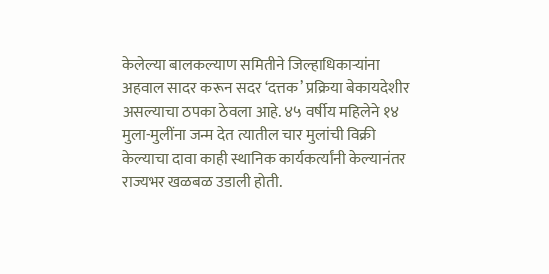केलेल्या बालकल्याण समितीने जिल्हाधिकाऱ्यांना अहवाल सादर करून सदर ‘दत्तक’ प्रक्रिया बेकायदेशीर असल्याचा ठपका ठेवला आहे. ४५ वर्षीय महिलेने १४ मुला-मुलींना जन्म देत त्यातील चार मुलांची विक्री केल्याचा दावा काही स्थानिक कार्यकर्त्यांनी केल्यानंतर राज्यभर खळबळ उडाली होती.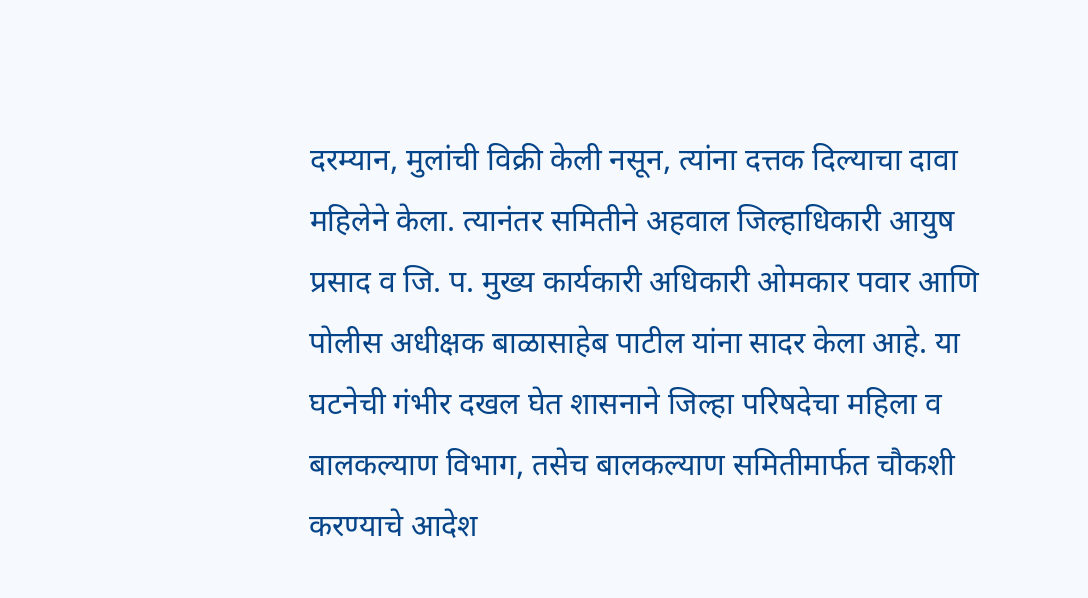दरम्यान, मुलांची विक्री केली नसून, त्यांना दत्तक दिल्याचा दावा महिलेने केला. त्यानंतर समितीने अहवाल जिल्हाधिकारी आयुष प्रसाद व जि. प. मुख्य कार्यकारी अधिकारी ओमकार पवार आणि पोलीस अधीक्षक बाळासाहेब पाटील यांना सादर केला आहे. या घटनेची गंभीर दखल घेत शासनाने जिल्हा परिषदेचा महिला व बालकल्याण विभाग, तसेच बालकल्याण समितीमार्फत चौकशी करण्याचे आदेश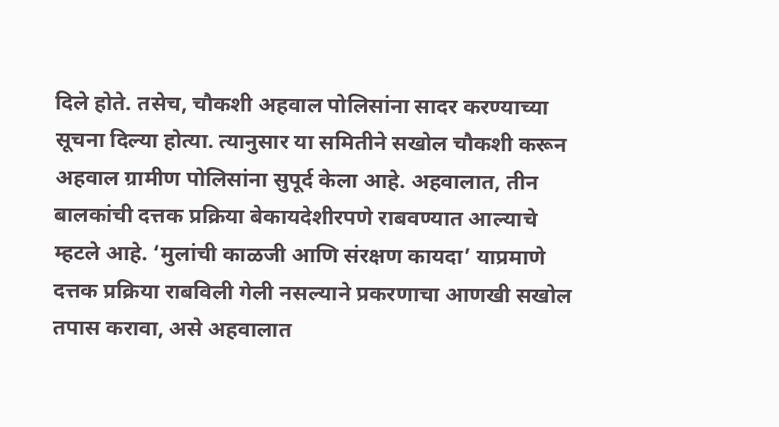दिले होते. तसेच, चौकशी अहवाल पोलिसांना सादर करण्याच्या सूचना दिल्या होत्या. त्यानुसार या समितीने सखोल चौकशी करून अहवाल ग्रामीण पोलिसांना सुपूर्द केला आहे. अहवालात, तीन बालकांची दत्तक प्रक्रिया बेकायदेशीरपणे राबवण्यात आल्याचे म्हटले आहे. ‘मुलांची काळजी आणि संरक्षण कायदा’ याप्रमाणे दत्तक प्रक्रिया राबविली गेली नसल्याने प्रकरणाचा आणखी सखोल तपास करावा, असे अहवालात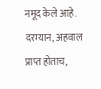नमूद केले आहे.
दरम्यान, अहवाल प्राप्त होताच,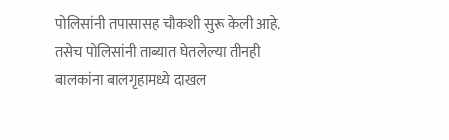पोलिसांनी तपासासह चौकशी सुरू केली आहे. तसेच पोलिसांनी ताब्यात घेतलेल्या तीनही बालकांना बालगृहामध्ये दाखल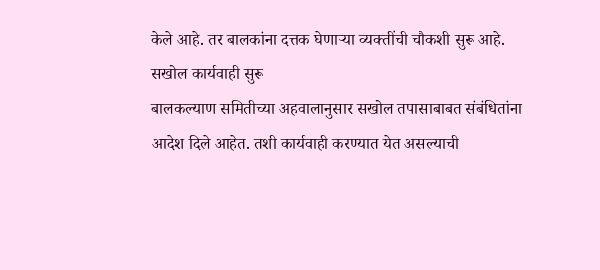केले आहे. तर बालकांना दत्तक घेणाऱ्या व्यक्तींची चौकशी सुरू आहे.
सखोल कार्यवाही सुरू
बालकल्याण समितीच्या अहवालानुसार सखोल तपासाबाबत संबंधितांना आदेश दिले आहेत. तशी कार्यवाही करण्यात येत असल्याची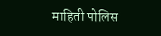माहिती पोलिस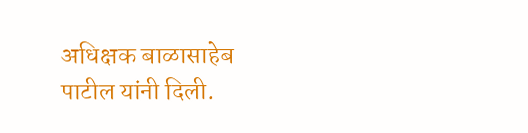अधिक्षक बाळासाहेब पाटील यांनी दिली.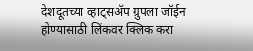देशदूतच्या व्हाट्सॲप ग्रुपला जॉईन होण्यासाठी लिंकवर क्लिक करा